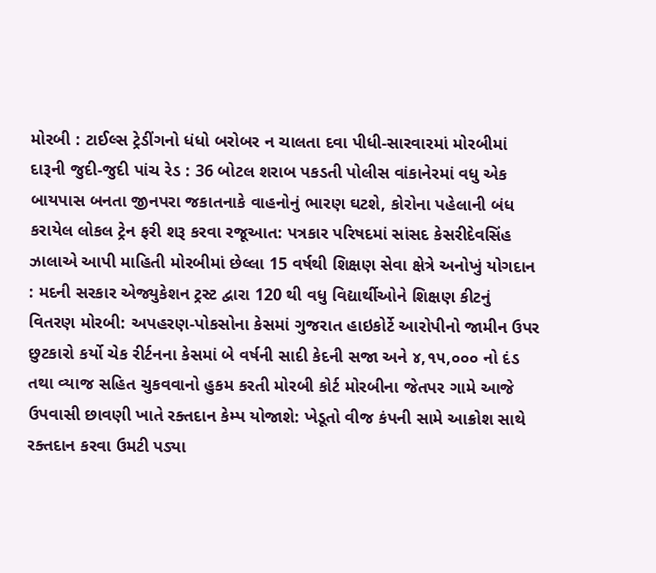મોરબી : ટાઈલ્સ ટ્રેડીંગનો ધંધો બરોબર ન ચાલતા દવા પીધી-સારવારમાં મોરબીમાં દારૂની જુદી-જુદી પાંચ રેડ : 36 બોટલ શરાબ પકડતી પોલીસ વાંકાનેરમાં વધુ એક બાયપાસ બનતા જીનપરા જકાતનાકે વાહનોનું ભારણ ઘટશે, કોરોના પહેલાની બંધ કરાયેલ લોકલ ટ્રેન ફરી શરૂ કરવા રજૂઆત: પત્રકાર પરિષદમાં સાંસદ કેસરીદેવસિંહ ઝાલાએ આપી માહિતી મોરબીમાં છેલ્લા 15 વર્ષથી શિક્ષણ સેવા ક્ષેત્રે અનોખું યોગદાન : મદની સરકાર એજ્યુકેશન ટ્રસ્ટ દ્વારા 120 થી વધુ વિદ્યાર્થીઓને શિક્ષણ કીટનું વિતરણ મોરબી: અપહરણ-પોકસોના કેસમાં ગુજરાત હાઇકોર્ટે આરોપીનો જામીન ઉપર છુટકારો કર્યો ચેક રીર્ટનના કેસમાં બે વર્ષની સાદી કેદની સજા અને ૪,૧૫,૦૦૦ નો દંડ તથા વ્યાજ સહિત ચુકવવાનો હુકમ કરતી મોરબી કોર્ટ મોરબીના જેતપર ગામે આજે ઉપવાસી છાવણી ખાતે રક્તદાન કેમ્પ યોજાશે: ખેડૂતો વીજ કંપની સામે આક્રોશ સાથે રક્તદાન કરવા ઉમટી પડ્યા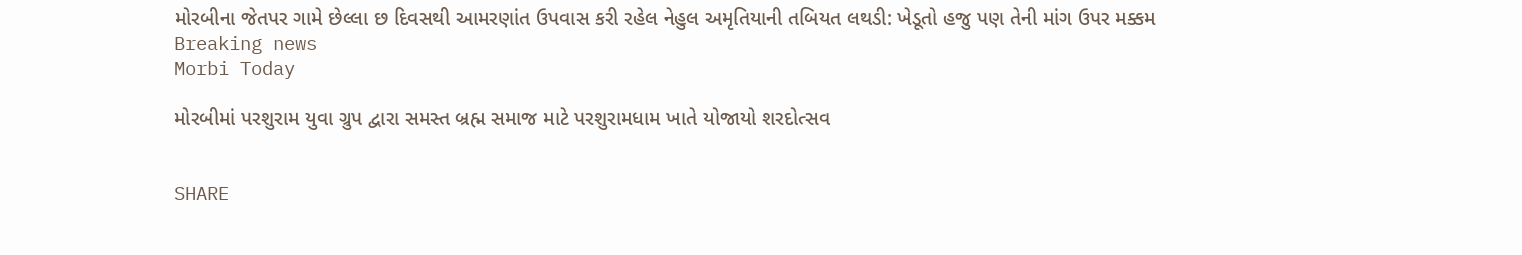મોરબીના જેતપર ગામે છેલ્લા છ દિવસથી આમરણાંત ઉપવાસ કરી રહેલ નેહુલ અમૃતિયાની તબિયત લથડી: ખેડૂતો હજુ પણ તેની માંગ ઉપર મક્કમ
Breaking news
Morbi Today

મોરબીમાં પરશુરામ યુવા ગ્રુપ દ્વારા સમસ્ત બ્રહ્મ સમાજ માટે પરશુરામધામ ખાતે યોજાયો શરદોત્સવ


SHARE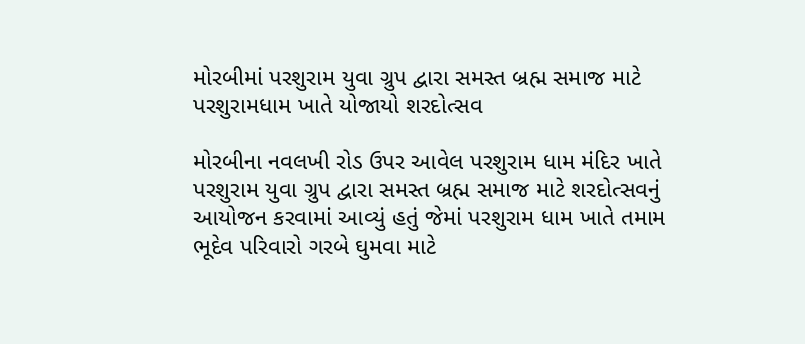મોરબીમાં પરશુરામ યુવા ગ્રુપ દ્વારા સમસ્ત બ્રહ્મ સમાજ માટે પરશુરામધામ ખાતે યોજાયો શરદોત્સવ

મોરબીના નવલખી રોડ ઉપર આવેલ પરશુરામ ધામ મંદિર ખાતે પરશુરામ યુવા ગ્રુપ દ્વારા સમસ્ત બ્રહ્મ સમાજ માટે શરદોત્સવનું આયોજન કરવામાં આવ્યું હતું જેમાં પરશુરામ ધામ ખાતે તમામ ભૂદેવ પરિવારો ગરબે ઘુમવા માટે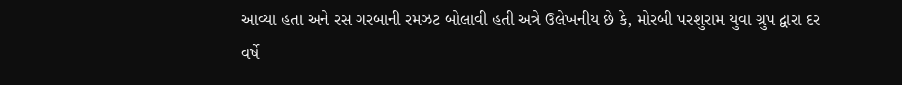આવ્યા હતા અને રસ ગરબાની રમઝટ બોલાવી હતી અત્રે ઉલેખનીય છે કે, મોરબી પરશુરામ યુવા ગ્રુપ દ્વારા દર વર્ષે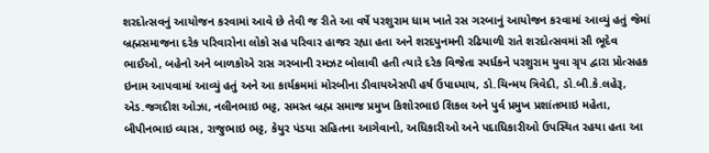શરદોત્સવનું આયોજન કરવામાં આવે છે તેવી જ રીતે આ વર્ષે પરશુરામ ધામ ખાતે રસ ગરબાનું આયોજન કરવામાં આવ્યું હતું જેમાં બ્રહ્મસમાજના દરેક પરિવારોના લોકો સહ પરિવાર હાજર રહ્યા હતા અને શરદપુનમની રઢિયાળી રાતે શરદોત્સવમાં સૌ ભૂદેવ ભાઈઓ, બહેનો અને બાળકોએ રાસ ગરબાની રમઝટ બોલાવી હતી ત્યારે દરેક વિજેતા સ્પર્ધકને પરશુરામ યુવા ગ્રૃપ દ્વારા પ્રોત્સહક ઇનામ આપવામાં આવ્યું હતું અને આ કાર્યક્રમમાં મોરબીના ડીવાયએસપી હર્ષ ઉપાધ્યાય, ડો.ચિન્મય ત્રિવેદી, ડો.બી.કે.લહેરૂ, એડ.જગદીશ ઓઝા, નલીનભાઇ ભટ્ટ, સમસ્ત બ્રહ્મ સમાજ પ્રમુખ કિશોરભાઇ શિકલ અને પુર્વ પ્રમુખ પ્રશાંતભાઇ મહેતા, બીપીનભાઇ વ્યાસ, રાજુભાઇ ભટ્ટ, કેયુર પંડયા સહિતના આગેવાનો, અધિકારીઓ અને પદાધિકારીઓ ઉપસ્થિત રહયા હતા આ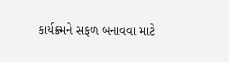કાર્યક્ર્મને સફળ બનાવવા માટે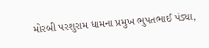મોરબી પરશુરામ ધામના પ્રમુખ ભુપતભાઈ પંડ્યા,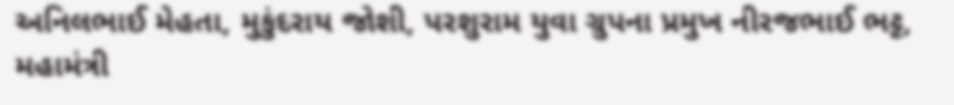અનિલભાઈ મેહતા, મુકુંદરાય જોશી, પરશુરામ યુવા ગ્રુપના પ્રમુખ નીરજભાઈ ભટ્ટ, મહામંત્રી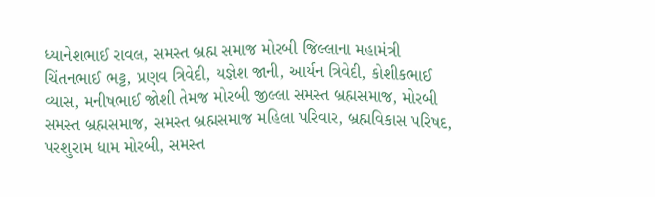ધ્યાનેશભાઈ રાવલ, સમસ્ત બ્રહ્મ સમાજ મોરબી જિલ્લાના મહામંત્રી ચિંતનભાઈ ભટ્ટ, પ્રણવ ત્રિવેદી, યજ્ઞેશ જાની, આર્યન ત્રિવેદી, કોશીકભાઈ વ્યાસ, મનીષભાઈ જોશી તેમજ મોરબી જીલ્લા સમસ્ત બ્રહ્મસમાજ, મોરબી સમસ્ત બ્રહ્મસમાજ, સમસ્ત બ્રહ્મસમાજ મહિલા પરિવાર, બ્રહ્મવિકાસ પરિષદ, પરશુરામ ધામ મોરબી, સમસ્ત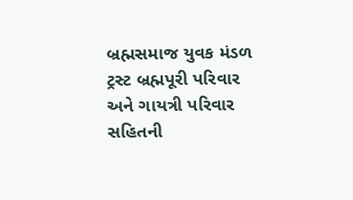બ્રહ્મસમાજ યુવક મંડળ ટ્રસ્ટ બ્રહ્મપૂરી પરિવાર અને ગાયત્રી પરિવાર સહિતની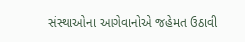સંસ્થાઓના આગેવાનોએ જહેમત ઉઠાવી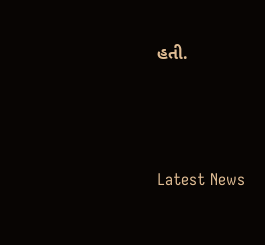હતી.






Latest News